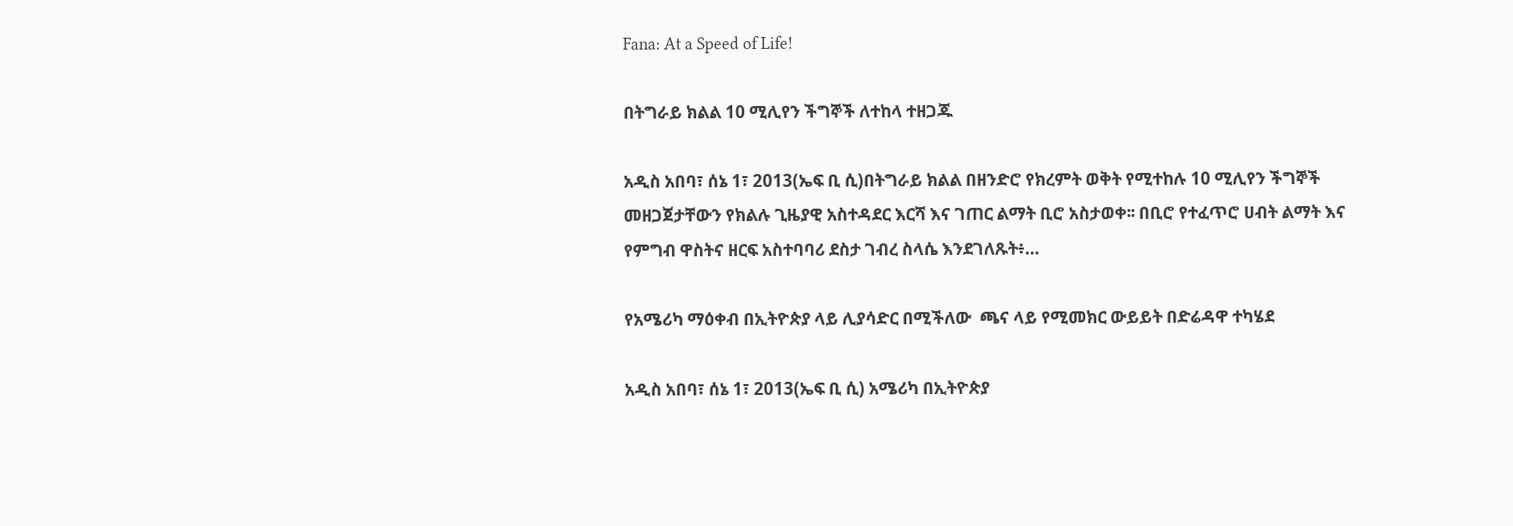Fana: At a Speed of Life!

በትግራይ ክልል 10 ሚሊየን ችግኞች ለተከላ ተዘጋጁ

አዲስ አበባ፣ ሰኔ 1፣ 2013(ኤፍ ቢ ሲ)በትግራይ ክልል በዘንድሮ የክረምት ወቅት የሚተከሉ 10 ሚሊየን ችግኞች መዘጋጀታቸውን የክልሉ ጊዜያዊ አስተዳደር እርሻ እና ገጠር ልማት ቢሮ አስታወቀ፡፡ በቢሮ የተፈጥሮ ሀብት ልማት እና የምግብ ዋስትና ዘርፍ አስተባባሪ ደስታ ገብረ ስላሴ እንደገለጹት፥…

የአሜሪካ ማዕቀብ በኢትዮጵያ ላይ ሊያሳድር በሚችለው  ጫና ላይ የሚመክር ውይይት በድሬዳዋ ተካሄደ

አዲስ አበባ፣ ሰኔ 1፣ 2013(ኤፍ ቢ ሲ) አሜሪካ በኢትዮጵያ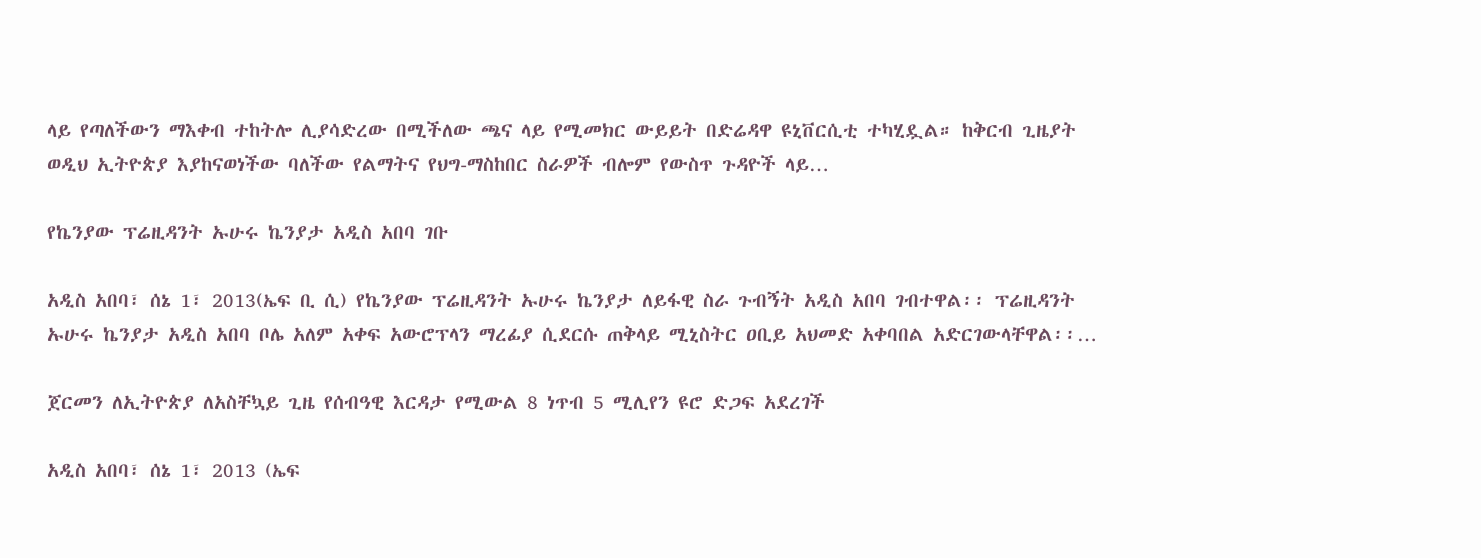ላይ የጣለችውን ማእቀብ ተከትሎ ሊያሳድረው በሚችለው ጫና ላይ የሚመክር ውይይት በድሬዳዋ ዩኒቨርሲቲ ተካሂዷል። ከቅርብ ጊዜያት ወዲህ ኢትዮጵያ እያከናወነችው ባለችው የልማትና የህግ-ማስከበር ስራዎች ብሎም የውስጥ ጉዳዮች ላይ…

የኬንያው ፕሬዚዳንት ኡሁሩ ኬንያታ አዲስ አበባ ገቡ

አዲስ አበባ፣ ሰኔ 1፣ 2013(ኤፍ ቢ ሲ) የኬንያው ፕሬዚዳንት ኡሁሩ ኬንያታ ለይፋዊ ስራ ጉብኝት አዲስ አበባ ገብተዋል፡፡ ፕሬዚዳንት ኡሁሩ ኬንያታ አዲስ አበባ ቦሌ አለም አቀፍ አውሮፕላን ማረፊያ ሲደርሱ ጠቅላይ ሚኒስትር ዐቢይ አህመድ አቀባበል አድርገውላቸዋል፡፡…

ጀርመን ለኢትዮጵያ ለአስቸኳይ ጊዜ የሰብዓዊ እርዳታ የሚውል 8 ነጥብ 5 ሚሊየን ዩሮ ድጋፍ አደረገች

አዲስ አበባ፣ ሰኔ 1፣ 2013 (ኤፍ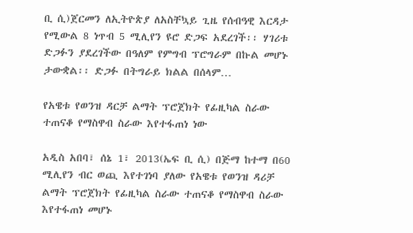ቢ ሲ)ጀርመን ለኢትዮጵያ ለአስቸኳይ ጊዜ የሰብዓዊ እርዳታ የሚውል 8 ነጥብ 5 ሚሊየን ዩሮ ድጋፍ አደረገች፡፡ ሃገሪቱ ድጋፉን ያደረገችው በዓለም የምግብ ፕሮግራም በኩል መሆኑ ታውቋል፡፡ ድጋፉ በትግራይ ክልል በሰላም…

የአዌቱ የወንዝ ዳርቻ ልማት ፕሮጀክት የፊዚካል ስራው ተጠናቆ የማስዋብ ስራው እየተፋጠነ ነው

አዲስ አበባ፣ ሰኔ 1፣ 2013(ኤፍ ቢ ሲ) በጅማ ከተማ በ60 ሚሊየን ብር ወጪ እየተገነባ ያለው የአዌቱ የወንዝ ዳሪቻ ልማት ፕሮጀክት የፊዚካል ስራው ተጠናቆ የማስዋብ ስራው እየተፋጠነ መሆኑ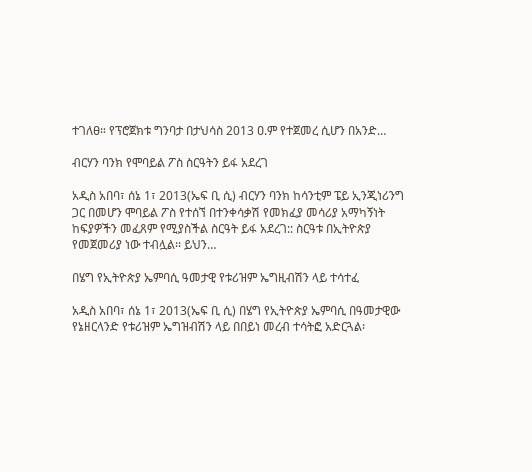ተገለፀ። የፕሮጀክቱ ግንባታ በታህሳስ 2013 ዐ.ም የተጀመረ ሲሆን በአንድ…

ብርሃን ባንክ የሞባይል ፖስ ስርዓትን ይፋ አደረገ

አዲስ አበባ፣ ሰኔ 1፣ 2013(ኤፍ ቢ ሲ) ብርሃን ባንክ ከሳንቲም ፔይ ኢንጂነሪንግ ጋር በመሆን ሞባይል ፖስ የተሰኘ በተንቀሳቃሽ የመክፈያ መሳሪያ አማካኝነት ከፍያዎችን መፈጸም የሚያስችል ስርዓት ይፋ አደረገ:: ስርዓቱ በኢትዮጵያ የመጀመሪያ ነው ተብሏል፡፡ ይህን…

በሄግ የኢትዮጵያ ኤምባሲ ዓመታዊ የቱሪዝም ኤግዚብሽን ላይ ተሳተፈ

አዲስ አበባ፣ ሰኔ 1፣ 2013(ኤፍ ቢ ሲ) በሄግ የኢትዮጵያ ኤምባሲ በዓመታዊው የኔዘርላንድ የቱሪዝም ኤግዝብሽን ላይ በበይነ መረብ ተሳትፎ አድርጓል፡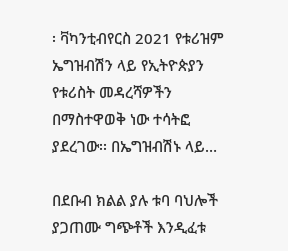፡ ቫካንቲብየርስ 2021 የቱሪዝም ኤግዝብሽን ላይ የኢትዮጵያን የቱሪስት መዳረሻዎችን በማስተዋወቅ ነው ተሳትፎ ያደረገው፡፡ በኤግዝብሽኑ ላይ…

በደቡብ ክልል ያሉ ቱባ ባህሎች ያጋጠሙ ግጭቶች እንዲፈቱ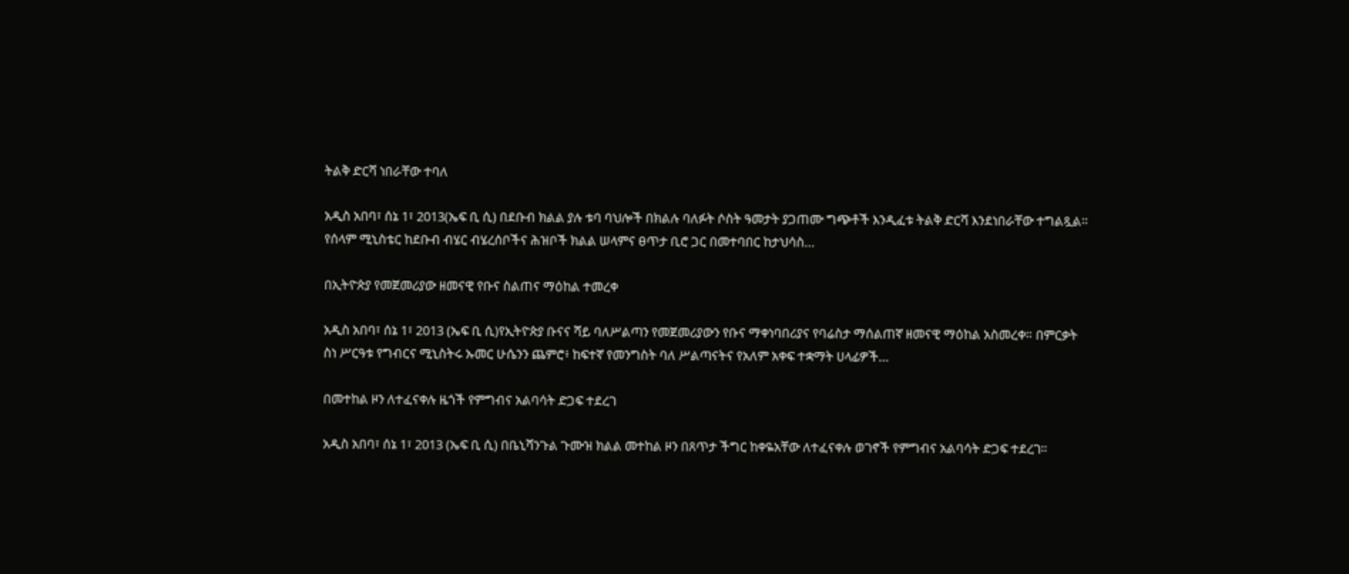ትልቅ ድርሻ ነበራቸው ተባለ

አዲስ አበባ፣ ሰኔ 1፣ 2013(ኤፍ ቢ ሲ) በደቡብ ክልል ያሉ ቱባ ባህሎች በክልሉ ባለፉት ሶስት ዓመታት ያጋጠሙ ግጭቶች እንዲፈቱ ትልቅ ድርሻ እንደነበራቸው ተግልጿል። የሰላም ሚኒስቴር ከደቡብ ብሄር ብሄረሰቦችና ሕዝቦች ክልል ሠላምና ፀጥታ ቢሮ ጋር በመተባበር ከታህሳስ…

በኢትዮጵያ የመጀመሪያው ዘመናዊ የቡና ስልጠና ማዕከል ተመረቀ

አዲስ አበባ፣ ሰኔ 1፣ 2013 (ኤፍ ቢ ሲ)የኢትዮጵያ ቡናና ሻይ ባለሥልጣን የመጀመሪያውን የቡና ማቀነባበሪያና የባሬስታ ማሰልጠኛ ዘመናዊ ማዕከል አስመረቀ። በምርቃት ስነ ሥርዓቱ የግብርና ሚኒስትሩ ኡመር ሁሴንን ጨምሮ፥ ከፍተኛ የመንግስት ባለ ሥልጣናትና የአለም አቀፍ ተቋማት ሀላፊዎች…

በመተከል ዞን ለተፈናቀሉ ዜጎች የምግብና አልባሳት ድጋፍ ተደረገ

አዲስ አበባ፣ ሰኔ 1፣ 2013 (ኤፍ ቢ ሲ) በቤኒሻንጉል ጉሙዝ ክልል መተከል ዞን በጸጥታ ችግር ከቀዬአቸው ለተፈናቀሉ ወገኖች የምግብና አልባሳት ድጋፍ ተደረገ።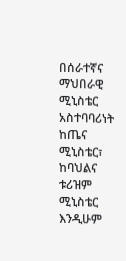በሰራተኛና ማህበራዊ ሚኒስቴር አስተባባሪነት ከጤና ሚኒስቴር፣ ከባህልና ቱሪዝም ሚኒስቴር እንዲሁም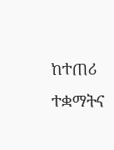ከተጠሪ ተቋማትና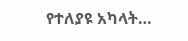የተለያዩ አካላት…